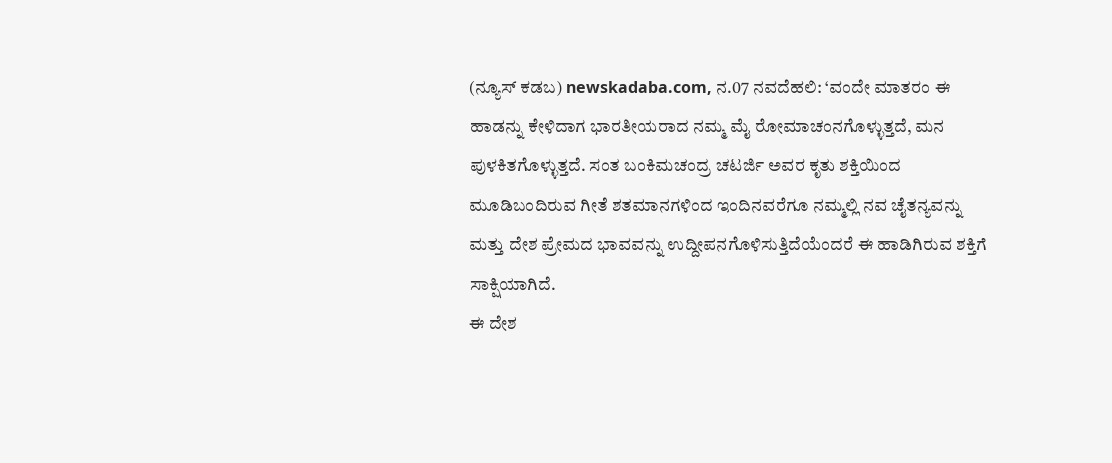(ನ್ಯೂಸ್ ಕಡಬ) newskadaba.com, ನ.07 ನವದೆಹಲಿ: ‘ವಂದೇ ಮಾತರಂ ಈ ಹಾಡನ್ನು ಕೇಳಿದಾಗ ಭಾರತೀಯರಾದ ನಮ್ಮ ಮೈ ರೋಮಾಚಂನಗೊಳ್ಳುತ್ತದೆ, ಮನ ಪುಳಕಿತಗೊಳ್ಳುತ್ತದೆ. ಸಂತ ಬಂಕಿಮಚಂದ್ರ ಚಟರ್ಜಿ ಅವರ ಕೃತು ಶಕ್ತಿಯಿಂದ ಮೂಡಿಬಂದಿರುವ ಗೀತೆ ಶತಮಾನಗಳಿಂದ ಇಂದಿನವರೆಗೂ ನಮ್ಮಲ್ಲಿ ನವ ಚೈತನ್ಯವನ್ನು ಮತ್ತು ದೇಶ ಪ್ರೇಮದ ಭಾವವನ್ನು ಉದ್ದೀಪನಗೊಳಿಸುತ್ತಿದೆಯೆಂದರೆ ಈ ಹಾಡಿಗಿರುವ ಶಕ್ತಿಗೆ ಸಾಕ್ಷಿಯಾಗಿದೆ.
ಈ ದೇಶ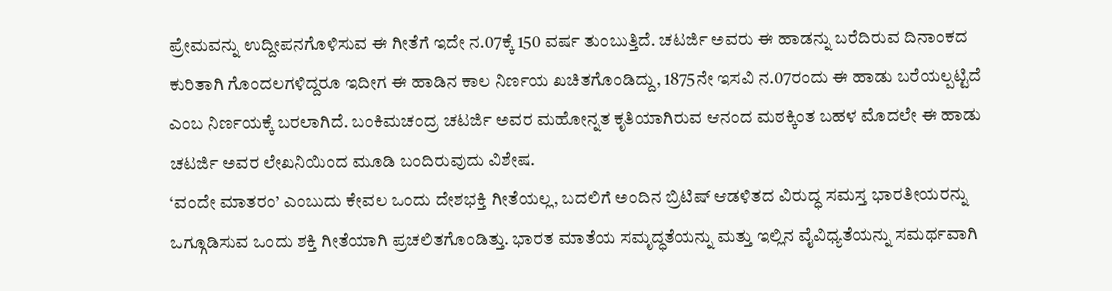ಪ್ರೇಮವನ್ನು ಉದ್ದೀಪನಗೊಳಿಸುವ ಈ ಗೀತೆಗೆ ಇದೇ ನ.07ಕ್ಕೆ 150 ವರ್ಷ ತುಂಬುತ್ತಿದೆ. ಚಟರ್ಜಿ ಅವರು ಈ ಹಾಡನ್ನು ಬರೆದಿರುವ ದಿನಾಂಕದ ಕುರಿತಾಗಿ ಗೊಂದಲಗಳಿದ್ದರೂ ಇದೀಗ ಈ ಹಾಡಿನ ಕಾಲ ನಿರ್ಣಯ ಖಚಿತಗೊಂಡಿದ್ದು, 1875ನೇ ಇಸವಿ ನ.07ರಂದು ಈ ಹಾಡು ಬರೆಯಲ್ಪಟ್ಟಿದೆ ಎಂಬ ನಿರ್ಣಯಕ್ಕೆ ಬರಲಾಗಿದೆ. ಬಂಕಿಮಚಂದ್ರ ಚಟರ್ಜಿ ಅವರ ಮಹೋನ್ನತ ಕೃತಿಯಾಗಿರುವ ಆನಂದ ಮಠಕ್ಕಿಂತ ಬಹಳ ಮೊದಲೇ ಈ ಹಾಡು ಚಟರ್ಜಿ ಅವರ ಲೇಖನಿಯಿಂದ ಮೂಡಿ ಬಂದಿರುವುದು ವಿಶೇಷ.
‘ವಂದೇ ಮಾತರಂ’ ಎಂಬುದು ಕೇವಲ ಒಂದು ದೇಶಭಕ್ತಿ ಗೀತೆಯಲ್ಲ, ಬದಲಿಗೆ ಅಂದಿನ ಬ್ರಿಟಿಷ್ ಆಡಳಿತದ ವಿರುದ್ಧ ಸಮಸ್ತ ಭಾರತೀಯರನ್ನು ಒಗ್ಗೂಡಿಸುವ ಒಂದು ಶಕ್ತಿ ಗೀತೆಯಾಗಿ ಪ್ರಚಲಿತಗೊಂಡಿತ್ತು. ಭಾರತ ಮಾತೆಯ ಸಮೃದ್ಧತೆಯನ್ನು ಮತ್ತು ಇಲ್ಲಿನ ವೈವಿಧ್ಯತೆಯನ್ನು ಸಮರ್ಥವಾಗಿ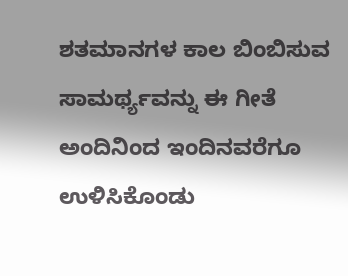ಶತಮಾನಗಳ ಕಾಲ ಬಿಂಬಿಸುವ ಸಾಮರ್ಥ್ಯವನ್ನು ಈ ಗೀತೆ ಅಂದಿನಿಂದ ಇಂದಿನವರೆಗೂ ಉಳಿಸಿಕೊಂಡು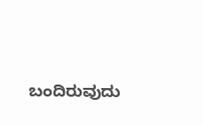ಬಂದಿರುವುದು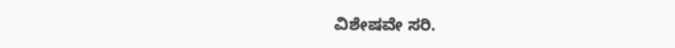ವಿಶೇಷವೇ ಸರಿ.